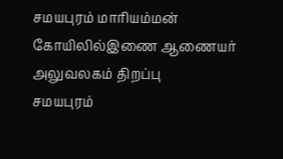சமயபுரம் மாரியம்மன் கோயிலில்இணை ஆணையர் அலுவலகம் திறப்பு
சமயபுரம்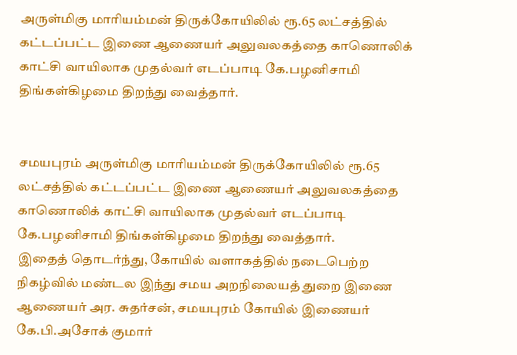அருள்மிகு மாரியம்மன் திருக்கோயிலில் ரூ.65 லட்சத்தில் கட்டப்பட்ட இணை ஆணையர் அலுவலகத்தை காணொலிக் காட்சி வாயிலாக முதல்வர் எடப்பாடி கே.பழனிசாமி திங்கள்கிழமை திறந்து வைத்தார்.


சமயபுரம் அருள்மிகு மாரியம்மன் திருக்கோயிலில் ரூ.65 லட்சத்தில் கட்டப்பட்ட இணை ஆணையர் அலுவலகத்தை காணொலிக் காட்சி வாயிலாக முதல்வர் எடப்பாடி கே.பழனிசாமி திங்கள்கிழமை திறந்து வைத்தார்.
இதைத் தொடர்ந்து, கோயில் வளாகத்தில் நடைபெற்ற நிகழ்வில் மண்டல இந்து சமய அறநிலையத் துறை இணை ஆணையர் அர. சுதர்சன், சமயபுரம் கோயில் இணையர் கே.பி.அசோக் குமார்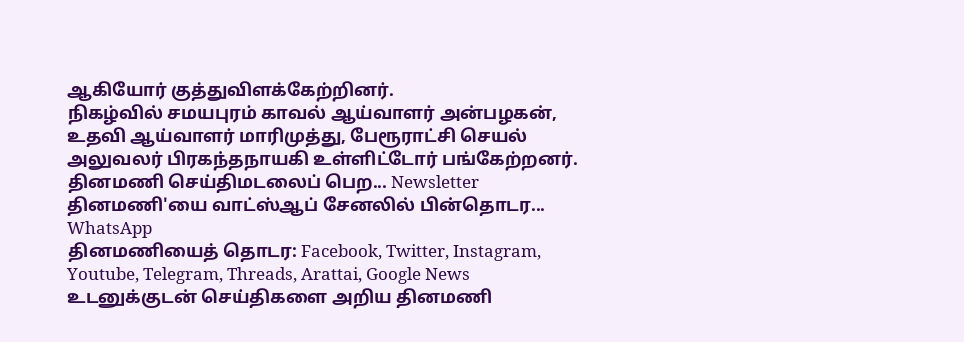ஆகியோர் குத்துவிளக்கேற்றினர்.
நிகழ்வில் சமயபுரம் காவல் ஆய்வாளர் அன்பழகன், உதவி ஆய்வாளர் மாரிமுத்து, பேரூராட்சி செயல் அலுவலர் பிரகந்தநாயகி உள்ளிட்டோர் பங்கேற்றனர்.
தினமணி செய்திமடலைப் பெற... Newsletter
தினமணி'யை வாட்ஸ்ஆப் சேனலில் பின்தொடர... WhatsApp
தினமணியைத் தொடர: Facebook, Twitter, Instagram, Youtube, Telegram, Threads, Arattai, Google News
உடனுக்குடன் செய்திகளை அறிய தினமணி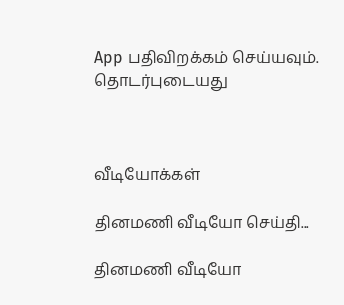App பதிவிறக்கம் செய்யவும்.
தொடர்புடையது



வீடியோக்கள்

தினமணி வீடியோ செய்தி...

தினமணி வீடியோ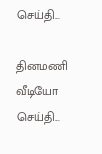செய்தி...

தினமணி வீடியோ செய்தி...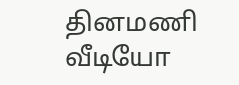தினமணி வீடியோ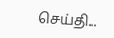செய்தி...